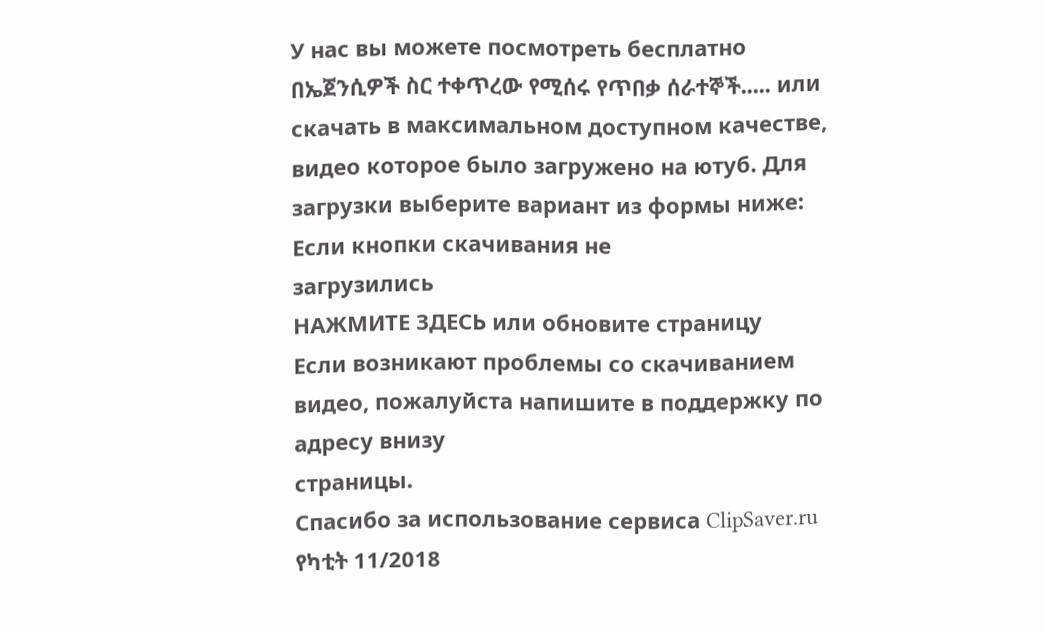У нас вы можете посмотреть бесплатно በኤጀንሲዎች ስር ተቀጥረው የሚሰሩ የጥበቃ ሰራተኞች..... или скачать в максимальном доступном качестве, видео которое было загружено на ютуб. Для загрузки выберите вариант из формы ниже:
Если кнопки скачивания не
загрузились
НАЖМИТЕ ЗДЕСЬ или обновите страницу
Если возникают проблемы со скачиванием видео, пожалуйста напишите в поддержку по адресу внизу
страницы.
Спасибо за использование сервиса ClipSaver.ru
የካቲት 11/2018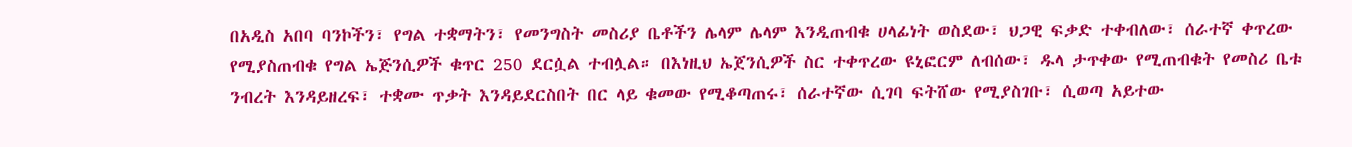በአዲስ አበባ ባንኮችን፣ የግል ተቋማትን፣ የመንግስት መስሪያ ቤቶችን ሌላም ሌላም እንዲጠብቁ ሀላፊነት ወስደው፣ ህጋዊ ፍቃድ ተቀብለው፣ ሰራተኛ ቀጥረው የሚያስጠብቁ የግል ኤጅንሲዎች ቁጥር 250 ደርሷል ተብሏል። በእነዚህ ኤጀንሲዎች ስር ተቀጥረው ዩኒፎርም ለብሰው፣ ዱላ ታጥቀው የሚጠብቁት የመስሪ ቤቱ ንብረት እንዳይዘረፍ፣ ተቋሙ ጥቃት እንዳይደርስበት በር ላይ ቁመው የሚቆጣጠሩ፣ ሰራተኛው ሲገባ ፍትሸው የሚያስገቡ፣ ሲወጣ አይተው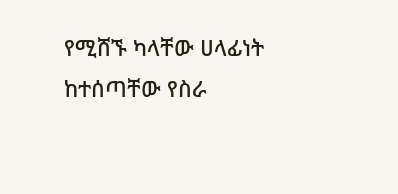የሚሸኙ ካላቸው ሀላፊነት ከተሰጣቸው የስራ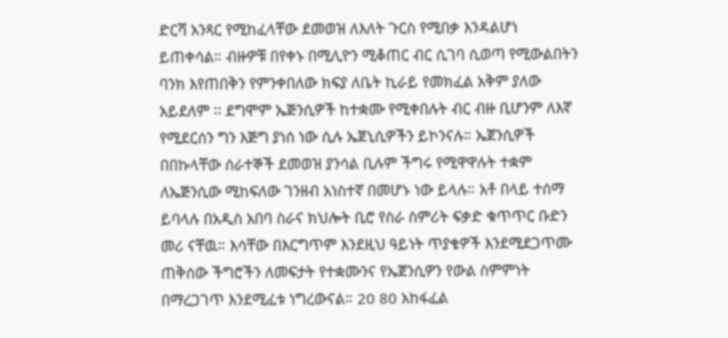ድርሻ አንጻር የሚከፈላቸው ደመወዝ ለእለት ጉርስ የሚበቃ እንዳልሆነ ይጠቀሳል። ብዙዎቹ በየቀኑ በሚሊዮን ሚቆጠር ብር ሲገባ ሲወጣ የሚውልበትን ባንክ እየጠበቅን የምንቀበለው ክፍያ ለቤት ኪራይ የመክፈል አቅም ያለው አይደለም ፡፡ ደግሞም ኤጅንሲዎች ከተቋሙ የሚቀበሉት ብር ብዙ ቢሆንም ለእኛ የሚደርሰን ግን እጅግ ያነሰ ነው ሲሉ ኤጀኒሲዎችን ይኮንናሉ። ኤጀንሲዎች በበኩላቸው ሰራተኞች ደመወዝ ያንሳል ቢሉም ችግሩ የሚዋዋሉት ተቋም ለኤጅንሲው ሚከፍለው ገንዘብ አነስተኛ በመሆኑ ነው ይላሉ። አቶ በላይ ተሰማ ይባላሉ በአዲስ አበባ ስራና ክህሎት ቢሮ የስራ ስምሪት ፍቃድ ቁጥጥር ቡድን መሪ ናቸዉ። እሳቸው በእርግጥም እንደዚህ ዓይነት ጥያቄዎች እንደሚደጋጥሙ ጠቅሰው ችግሮችን ለመፍታት የተቋሙንና የኤጀንሲዎን የውል ስምምነት በማረጋገጥ እንደሚፈቱ ነግረውናል። 20 80 አከፋፈል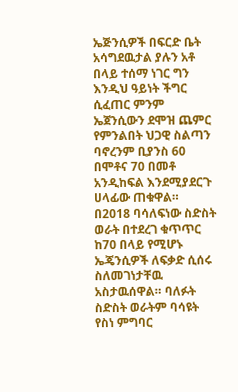ኤጅንሲዎች በፍርድ ቤት አሳግደዉታል ያሉን አቶ በላይ ተሰማ ነገር ግን እንዲህ ዓይነት ችግር ሲፈጠር ምንም ኤጀንሲውን ደሞዝ ጨምር የምንልበት ህጋዊ ስልጣን ባኖረንም ቢያንስ 60 በሞቶና 70 በመቶ አንዲከፍል እንደሚያደርጉ ሀላፊው ጠቁዋል። በ2018 ባሳለፍነው ስድስት ወራት በተደረገ ቁጥጥር ከ70 በላይ የሚሆኑ ኤጄንሲዎች ለፍቃድ ሲሰሩ ስለመገነታቸዉ አስታዉሰዋል። ባለፉት ስድስት ወራትም ባሳዩት የስነ ምግባር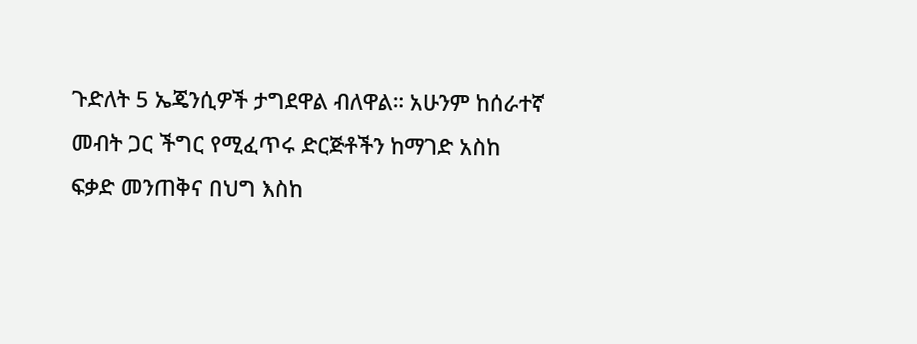ጉድለት 5 ኤጄንሲዎች ታግደዋል ብለዋል። አሁንም ከሰራተኛ መብት ጋር ችግር የሚፈጥሩ ድርጅቶችን ከማገድ አስከ ፍቃድ መንጠቅና በህግ እስከ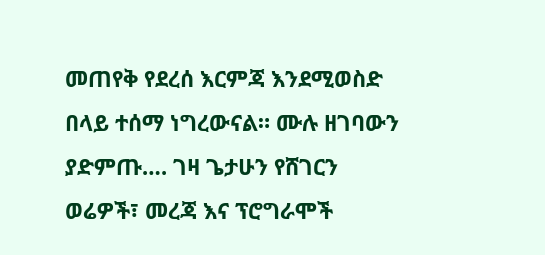መጠየቅ የደረሰ እርምጃ እንደሚወስድ በላይ ተሰማ ነግረውናል። ሙሉ ዘገባውን ያድምጡ…. ገዛ ጌታሁን የሸገርን ወሬዎች፣ መረጃ እና ፕሮግራሞች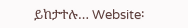ይከታተሉ… Website፡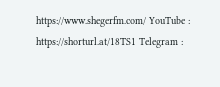https://www.shegerfm.com/ YouTube : https://shorturl.at/18TS1 Telegram :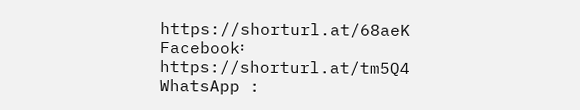https://shorturl.at/68aeK Facebook፡ https://shorturl.at/tm5Q4 WhatsApp :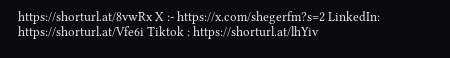https://shorturl.at/8vwRx X :- https://x.com/shegerfm?s=2 LinkedIn: https://shorturl.at/Vfe6i Tiktok : https://shorturl.at/lhYiv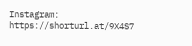Instagram: https://shorturl.at/9X4S7